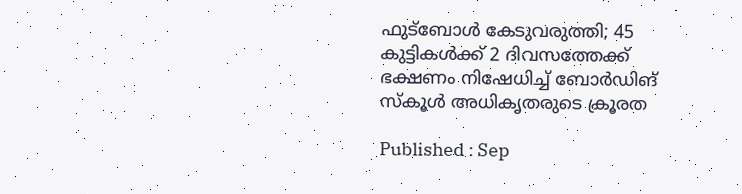ഫുട്ബോള്‍ കേടുവരുത്തി; 45 കുട്ടികൾക്ക് 2 ദിവസത്തേക്ക് ഭക്ഷണം നിഷേധിച്ച് ബോര്‍ഡിങ് സ്കൂള്‍ അധികൃതരുടെ ക്രൂരത

Published : Sep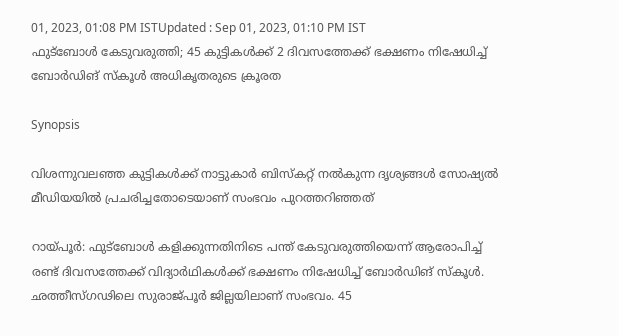01, 2023, 01:08 PM ISTUpdated : Sep 01, 2023, 01:10 PM IST
ഫുട്ബോള്‍ കേടുവരുത്തി; 45 കുട്ടികൾക്ക് 2 ദിവസത്തേക്ക് ഭക്ഷണം നിഷേധിച്ച് ബോര്‍ഡിങ് സ്കൂള്‍ അധികൃതരുടെ ക്രൂരത

Synopsis

വിശന്നുവലഞ്ഞ കുട്ടികൾക്ക് നാട്ടുകാർ ബിസ്കറ്റ് നൽകുന്ന ദൃശ്യങ്ങള്‍ സോഷ്യല്‍ മീഡിയയില്‍ പ്രചരിച്ചതോടെയാണ് സംഭവം പുറത്തറിഞ്ഞത്

റായ്പൂര്‍: ഫുട്ബോള്‍ കളിക്കുന്നതിനിടെ പന്ത് കേടുവരുത്തിയെന്ന് ആരോപിച്ച് രണ്ട് ദിവസത്തേക്ക് വിദ്യാര്‍ഥികള്‍ക്ക് ഭക്ഷണം നിഷേധിച്ച് ബോര്‍ഡിങ് സ്കൂള്‍. ഛത്തീസ്‍ഗഢിലെ സുരാജ്‍പൂര്‍ ജില്ലയിലാണ് സംഭവം. 45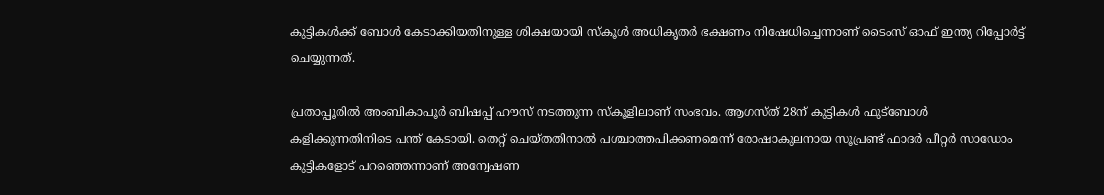കുട്ടികള്‍ക്ക് ബോള്‍ കേടാക്കിയതിനുള്ള ശിക്ഷയായി സ്കൂള്‍ അധികൃതര്‍ ഭക്ഷണം നിഷേധിച്ചെന്നാണ് ടൈംസ് ഓഫ് ഇന്ത്യ റിപ്പോര്‍ട്ട് ചെയ്യുന്നത്.

പ്രതാപ്പൂരില്‍ അംബികാപൂര്‍ ബിഷപ്പ് ഹൗസ് നടത്തുന്ന സ്കൂളിലാണ് സംഭവം. ആഗസ്ത് 28ന് കുട്ടികൾ ഫുട്ബോൾ കളിക്കുന്നതിനിടെ പന്ത് കേടായി. തെറ്റ് ചെയ്തതിനാല്‍ പശ്ചാത്തപിക്കണമെന്ന് രോഷാകുലനായ സൂപ്രണ്ട് ഫാദര്‍ പീറ്റർ സാഡോം കുട്ടികളോട് പറഞ്ഞെന്നാണ് അന്വേഷണ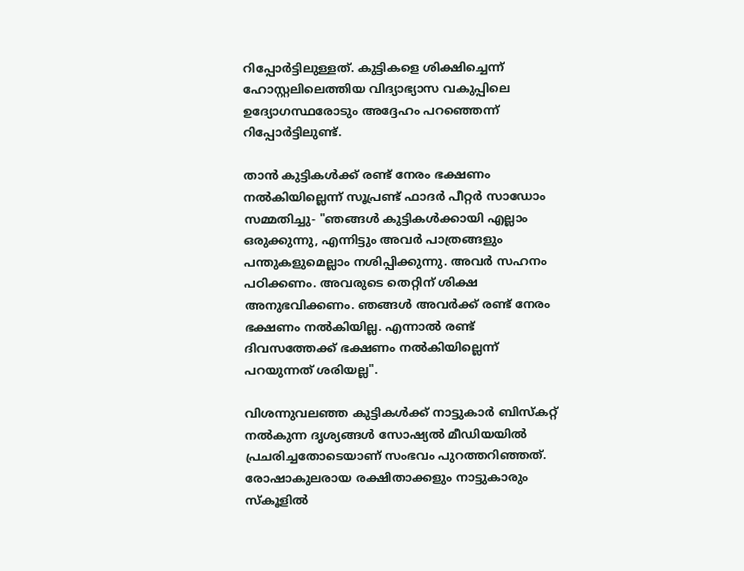റിപ്പോര്‍ട്ടിലുള്ളത്. കുട്ടികളെ ശിക്ഷിച്ചെന്ന് ഹോസ്റ്റലിലെത്തിയ വിദ്യാഭ്യാസ വകുപ്പിലെ ഉദ്യോഗസ്ഥരോടും അദ്ദേഹം പറഞ്ഞെന്ന് റിപ്പോര്‍ട്ടിലുണ്ട്.

താൻ കുട്ടികൾക്ക് രണ്ട് നേരം ഭക്ഷണം നൽകിയില്ലെന്ന് സൂപ്രണ്ട് ഫാദര്‍ പീറ്റർ സാഡോം സമ്മതിച്ചു- "ഞങ്ങൾ കുട്ടികൾക്കായി എല്ലാം ഒരുക്കുന്നു, എന്നിട്ടും അവർ പാത്രങ്ങളും പന്തുകളുമെല്ലാം നശിപ്പിക്കുന്നു. അവർ സഹനം പഠിക്കണം. അവരുടെ തെറ്റിന് ശിക്ഷ അനുഭവിക്കണം. ഞങ്ങൾ അവർക്ക് രണ്ട് നേരം ഭക്ഷണം നൽകിയില്ല. എന്നാല്‍ രണ്ട് ദിവസത്തേക്ക് ഭക്ഷണം നല്‍കിയില്ലെന്ന് പറയുന്നത് ശരിയല്ല".

വിശന്നുവലഞ്ഞ കുട്ടികൾക്ക് നാട്ടുകാർ ബിസ്കറ്റ് നൽകുന്ന ദൃശ്യങ്ങള്‍ സോഷ്യല്‍ മീഡിയയില്‍ പ്രചരിച്ചതോടെയാണ് സംഭവം പുറത്തറിഞ്ഞത്. രോഷാകുലരായ രക്ഷിതാക്കളും നാട്ടുകാരും സ്കൂളില്‍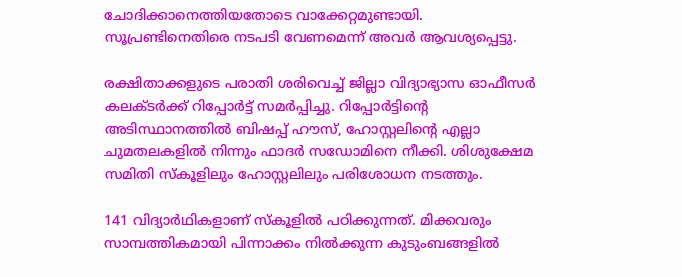ചോദിക്കാനെത്തിയതോടെ വാക്കേറ്റമുണ്ടായി. സൂപ്രണ്ടിനെതിരെ നടപടി വേണമെന്ന് അവര്‍ ആവശ്യപ്പെട്ടു.

രക്ഷിതാക്കളുടെ പരാതി ശരിവെച്ച് ജില്ലാ വിദ്യാഭ്യാസ ഓഫീസര്‍ കലക്ടര്‍ക്ക് റിപ്പോര്‍ട്ട് സമര്‍പ്പിച്ചു. റിപ്പോർട്ടിന്റെ അടിസ്ഥാനത്തിൽ ബിഷപ്പ് ഹൗസ്, ഹോസ്റ്റലിന്റെ എല്ലാ  ചുമതലകളിൽ നിന്നും ഫാദര്‍ സഡോമിനെ നീക്കി. ശിശുക്ഷേമ സമിതി സ്കൂളിലും ഹോസ്റ്റലിലും പരിശോധന നടത്തും.

141 വിദ്യാര്‍ഥികളാണ് സ്കൂളില്‍ പഠിക്കുന്നത്. മിക്കവരും സാമ്പത്തികമായി പിന്നാക്കം നില്‍ക്കുന്ന കുടുംബങ്ങളില്‍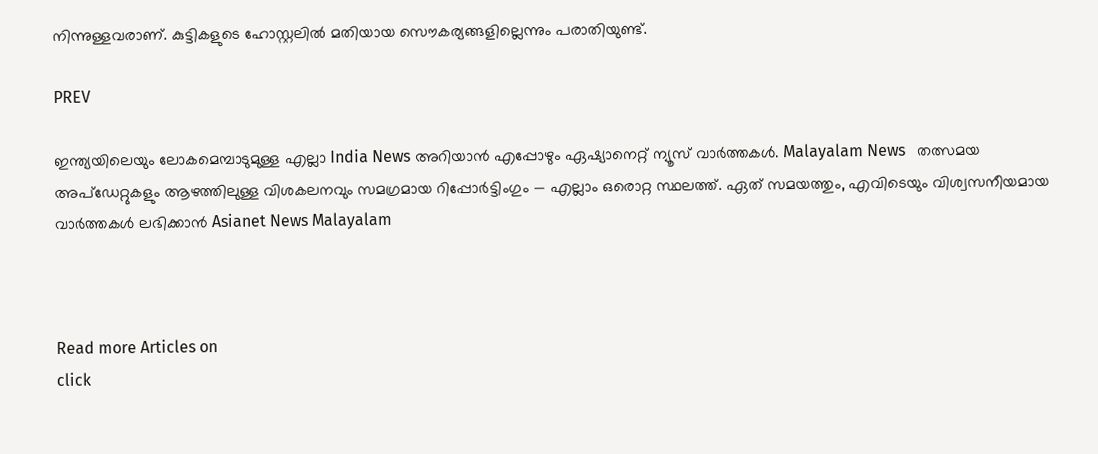നിന്നുള്ളവരാണ്. കുട്ടികളുടെ ഹോസ്റ്റലില്‍ മതിയായ സൌകര്യങ്ങളില്ലെന്നും പരാതിയുണ്ട്.

PREV

ഇന്ത്യയിലെയും ലോകമെമ്പാടുമുള്ള എല്ലാ India News അറിയാൻ എപ്പോഴും ഏഷ്യാനെറ്റ് ന്യൂസ് വാർത്തകൾ. Malayalam News   തത്സമയ അപ്‌ഡേറ്റുകളും ആഴത്തിലുള്ള വിശകലനവും സമഗ്രമായ റിപ്പോർട്ടിംഗും — എല്ലാം ഒരൊറ്റ സ്ഥലത്ത്. ഏത് സമയത്തും, എവിടെയും വിശ്വസനീയമായ വാർത്തകൾ ലഭിക്കാൻ Asianet News Malayalam



Read more Articles on
click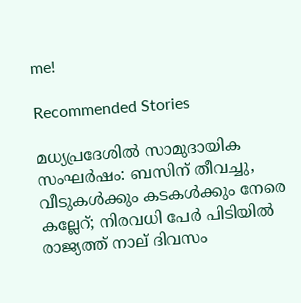me!

Recommended Stories

മധ്യപ്രദേശിൽ സാമുദായിക സംഘർഷം: ബസിന് തീവച്ചു, വീടുകൾക്കും കടകൾക്കും നേരെ കല്ലേറ്; നിരവധി പേർ പിടിയിൽ
രാജ്യത്ത് നാല് ദിവസം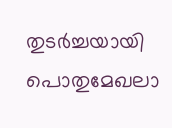തുടർച്ചയായി പൊതുമേഖലാ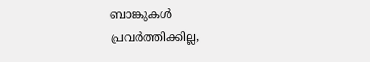ബാങ്കുകൾ പ്രവർത്തിക്കില്ല,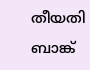തീയതി ബാങ്ക്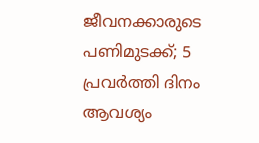ജീവനക്കാരുടെ പണിമുടക്ക്; 5 പ്രവർത്തി ദിനം ആവശ്യം